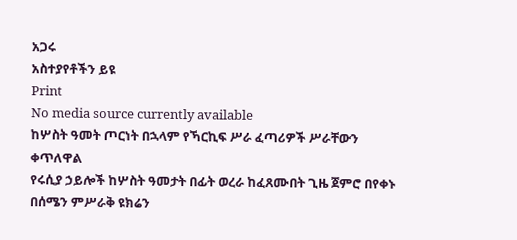አጋሩ
አስተያየቶችን ይዩ
Print
No media source currently available
ከሦስት ዓመት ጦርነት በኋላም የኻርኪፍ ሥራ ፈጣሪዎች ሥራቸውን ቀጥለዋል
የሩሲያ ኃይሎች ከሦስት ዓመታት በፊት ወረራ ከፈጸሙበት ጊዜ ጀምሮ በየቀኑ በሰሜን ምሥራቅ ዩክሬን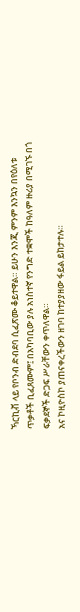ኻርኪቭ ላይ የቦንብ ድብደባ ሲፈጽሙ ቆይተዋል። ይሁን እንጂ ምንም እንኳን በየዕለቱ ጥቃቶች ቢፈጸሙም፤ በአካባቢው ያሉ አነስተኛ የንግድ ተቋሞች ከዓለም ዙሪያ በሚገኙ በጎ ፍቃደኞች ድጋፍ ሥራቸውን ቀጥለዋል።
አና ኮዚዮስኮ ያጠናቀረችውን ዘገባ ከተያያዘው ፋይል ይከታተሉ።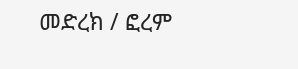መድረክ / ፎረም